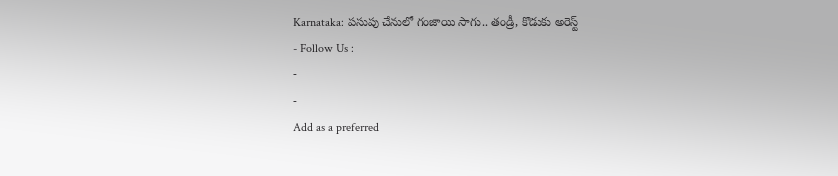Karnataka: పసుపు చేనులో గంజాయి సాగు.. తండ్రీ, కొడుకు అరెస్ట్
- Follow Us :
-
-
Add as a preferred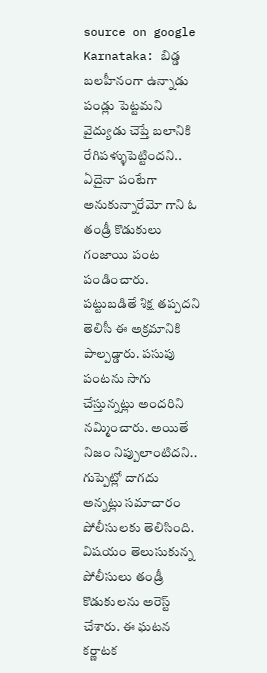source on google
Karnataka: బిడ్డ బలహీనంగా ఉన్నాడు పండ్లు పెట్టమని వైద్యుడు చెప్తే బలానికి రేగిపళ్ళుపెట్టిందని.. ఏదైనా పంటేగా అనుకున్నారేమో గాని ఓ తండ్రీ కొడుకులు గంజాయి పంట పండించారు. పట్టుబడితే శిక్ష తప్పదని తెలిసీ ఈ అక్రమానికి పాల్పడ్డారు. పసుపు పంటను సాగు చేస్తున్నట్లు అందరిని నమ్మించారు. అయితే నిజం నిప్పులాంటిదని.. గుప్పెట్లో దాగదు అన్నట్లు సమాచారం పోలీసులకు తెలిసింది. విషయం తెలుసుకున్న పోలీసులు తండ్రీ కొడుకులను అరెస్ట్ చేశారు. ఈ ఘటన కర్ణాటక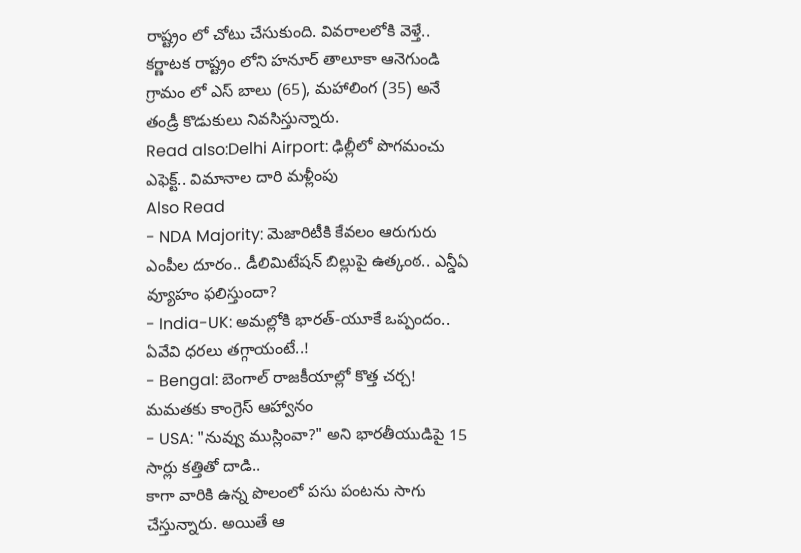రాష్ట్రం లో చోటు చేసుకుంది. వివరాలలోకి వెళ్తే.. కర్ణాటక రాష్ట్రం లోని హనూర్ తాలూకా ఆనెగుండి గ్రామం లో ఎస్ బాలు (65), మహాలింగ (35) అనే తండ్రీ కొడుకులు నివసిస్తున్నారు.
Read also:Delhi Airport: ఢిల్లీలో పొగమంచు ఎఫెక్ట్.. విమానాల దారి మళ్లీంపు
Also Read
- NDA Majority: మెజారిటీకి కేవలం ఆరుగురు ఎంపీల దూరం.. డీలిమిటేషన్ బిల్లుపై ఉత్కంఠ.. ఎన్డీఏ వ్యూహం ఫలిస్తుందా?
- India-UK: అమల్లోకి భారత్-యూకే ఒప్పందం.. ఏవేవి ధరలు తగ్గాయంటే..!
- Bengal: బెంగాల్ రాజకీయాల్లో కొత్త చర్చ! మమతకు కాంగ్రెస్ ఆహ్వానం
- USA: "నువ్వు ముస్లింవా?" అని భారతీయుడిపై 15 సార్లు కత్తితో దాడి..
కాగా వారికి ఉన్న పొలంలో పసు పంటను సాగు చేస్తున్నారు. అయితే ఆ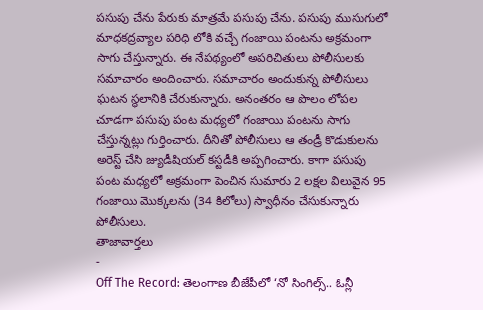పసుపు చేను పేరుకు మాత్రమే పసుపు చేను. పసుపు ముసుగులో మాధకద్రవ్యాల పరిధి లోకి వచ్చే గంజాయి పంటను అక్రమంగా సాగు చేస్తున్నారు. ఈ నేపథ్యంలో అపరిచితులు పోలీసులకు సమాచారం అందించారు. సమాచారం అందుకున్న పోలీసులు ఘటన స్థలానికి చేరుకున్నారు. అనంతరం ఆ పొలం లోపల చూడగా పసుపు పంట మధ్యలో గంజాయి పంటను సాగు చేస్తున్నట్లు గుర్తించారు. దీనితో పోలీసులు ఆ తండ్రీ కొడుకులను అరెస్ట్ చేసి జ్యుడీషియల్ కస్టడీకి అప్పగించారు. కాగా పసుపు పంట మధ్యలో అక్రమంగా పెంచిన సుమారు 2 లక్షల విలువైన 95 గంజాయి మొక్కలను (34 కిలోలు) స్వాధీనం చేసుకున్నారు పోలీసులు.
తాజావార్తలు
-
Off The Record: తెలంగాణ బీజేపీలో ‘నో సింగిల్స్.. ఓన్లీ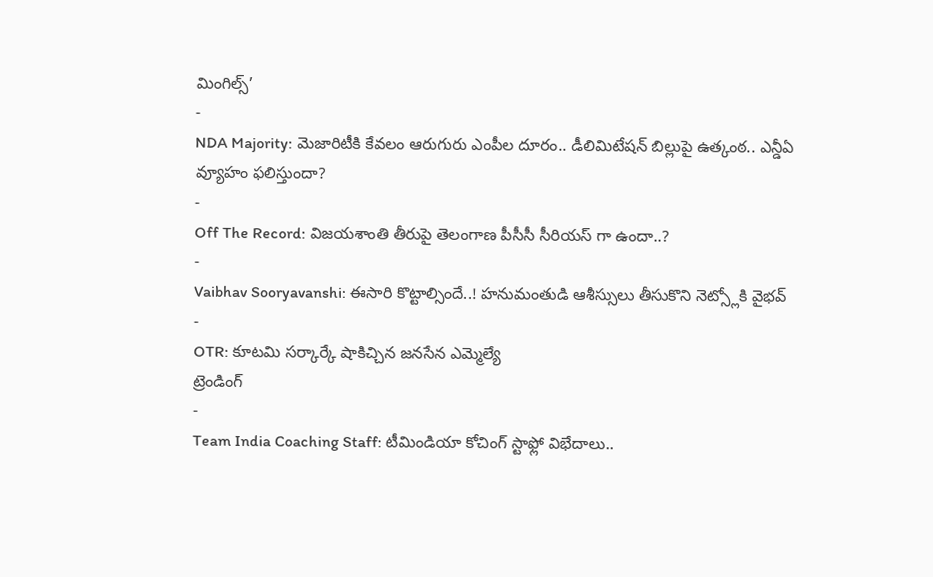మింగిల్స్’
-
NDA Majority: మెజారిటీకి కేవలం ఆరుగురు ఎంపీల దూరం.. డీలిమిటేషన్ బిల్లుపై ఉత్కంఠ.. ఎన్డీఏ వ్యూహం ఫలిస్తుందా?
-
Off The Record: విజయశాంతి తీరుపై తెలంగాణ పీసీసీ సీరియస్ గా ఉందా..?
-
Vaibhav Sooryavanshi: ఈసారి కొట్టాల్సిందే..! హనుమంతుడి ఆశీస్సులు తీసుకొని నెట్స్లోకి వైభవ్
-
OTR: కూటమి సర్కార్కే షాకిచ్చిన జనసేన ఎమ్మెల్యే
ట్రెండింగ్
-
Team India Coaching Staff: టీమిండియా కోచింగ్ స్టాఫ్లో విభేదాలు..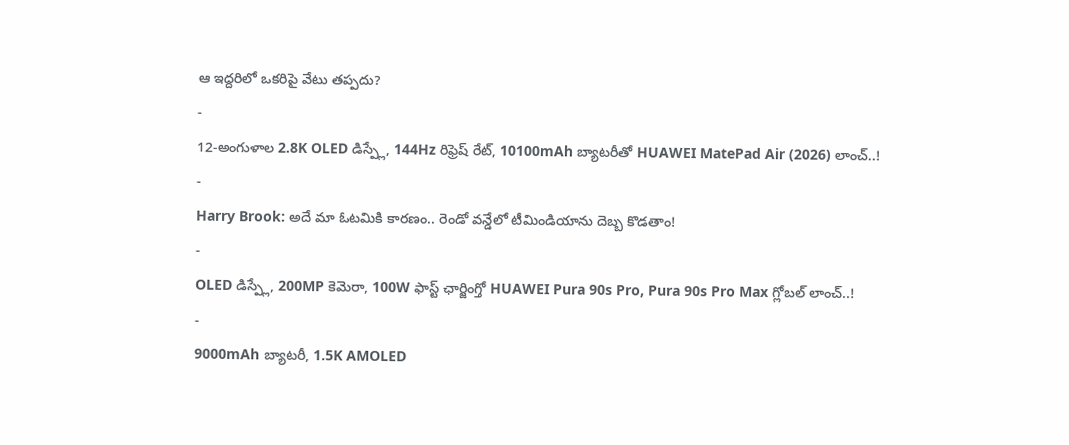ఆ ఇద్దరిలో ఒకరిపై వేటు తప్పదు?
-
12-అంగుళాల 2.8K OLED డిస్ప్లే, 144Hz రిఫ్రెష్ రేట్, 10100mAh బ్యాటరీతో HUAWEI MatePad Air (2026) లాంచ్..!
-
Harry Brook: అదే మా ఓటమికి కారణం.. రెండో వన్డేలో టీమిండియాను దెబ్బ కొడతాం!
-
OLED డిస్ప్లే, 200MP కెమెరా, 100W ఫాస్ట్ ఛార్జింగ్తో HUAWEI Pura 90s Pro, Pura 90s Pro Max గ్లోబల్ లాంచ్..!
-
9000mAh బ్యాటరీ, 1.5K AMOLED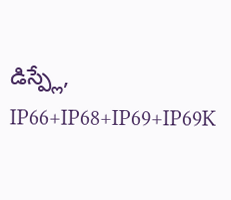డిస్ప్లే, IP66+IP68+IP69+IP69K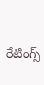రేటింగ్స్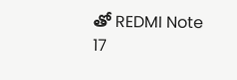తో REDMI Note 17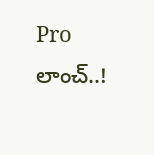Pro లాంచ్..!